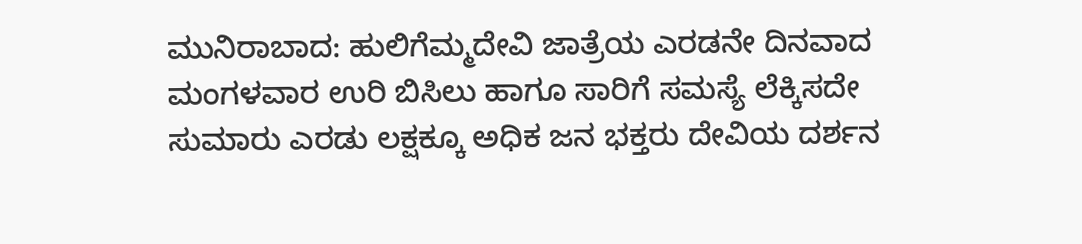ಮುನಿರಾಬಾದ: ಹುಲಿಗೆಮ್ಮದೇವಿ ಜಾತ್ರೆಯ ಎರಡನೇ ದಿನವಾದ ಮಂಗಳವಾರ ಉರಿ ಬಿಸಿಲು ಹಾಗೂ ಸಾರಿಗೆ ಸಮಸ್ಯೆ ಲೆಕ್ಕಿಸದೇ ಸುಮಾರು ಎರಡು ಲಕ್ಷಕ್ಕೂ ಅಧಿಕ ಜನ ಭಕ್ತರು ದೇವಿಯ ದರ್ಶನ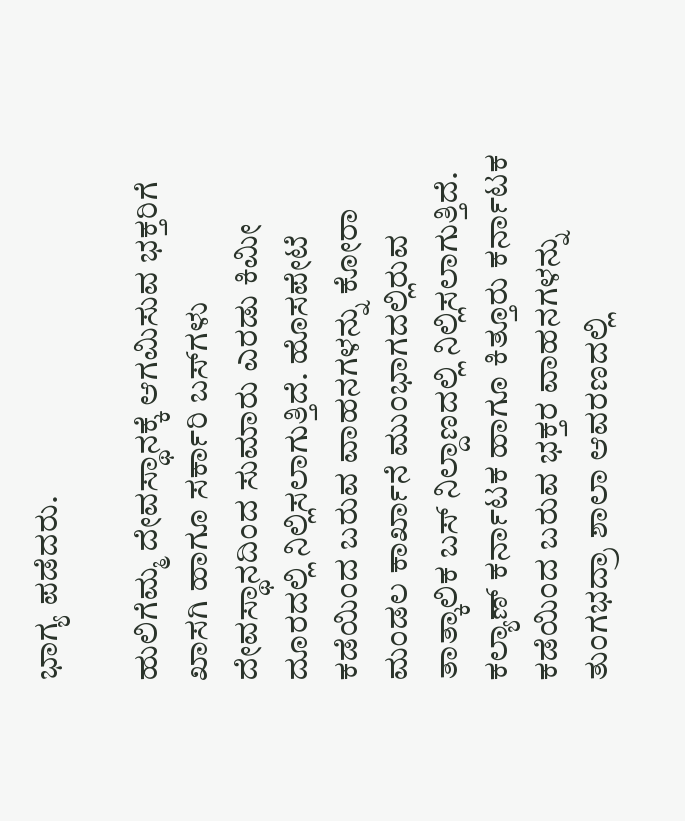ಭಾಗ್ಯ ಪಡೆದರು.

ಹುಲಿಗೆಮ್ಮ ದೇವಸ್ಥಾನಕ್ಕೆ ಆಗಮಿಸುವ ಭಕ್ತರಿಗೆ ಖಾಸಗಿ ಹಾಗೂ ಸರ್ಕಾರಿ ಬಸ್‌ಗಳು ದೇವಸ್ಥಾನದಿಂದ ಸುಮಾರು ಎರಡು ಕಿಮೀ ದೂರದಲ್ಲಿ ನಿಲ್ಲಿಸಲಾಗುತ್ತಿದೆ. ಹೊಸಪೇಟೆ ಕಡೆಯಿಂದ ಬರುವ ವಾಹನಗಳನ್ನು ಕೋರಾ ಮಂಡಲ ಕಾರ್ಖಾನೆ ಮುಂಭಾಗದಲ್ಲಿರುವ ತಾತ್ಕಾಲಿಕ ಬಸ್‌ ನಿಲ್ದಾಣದಲ್ಲಿ ನಿಲ್ಲಿಸಲಾಗುತ್ತಿದೆ. ಕಲ್ಯಾಣ್ ಕರ್ನಾಟಕ ಹಾಗೂ ಕಿತ್ತೂರು ಕರ್ನಾಟಕ ಕಡೆಯಿಂದ ಬರುವ ಭಕ್ತರ ವಾಹನಗಳನ್ನು ತುಂಗಭದ್ರಾ ಶಾಲಾ ಆವರಣದಲ್ಲಿ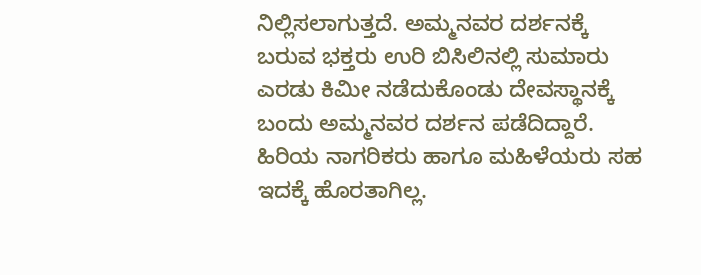ನಿಲ್ಲಿಸಲಾಗುತ್ತದೆ. ಅಮ್ಮನವರ ದರ್ಶನಕ್ಕೆ ಬರುವ ಭಕ್ತರು ಉರಿ ಬಿಸಿಲಿನಲ್ಲಿ ಸುಮಾರು ಎರಡು ಕಿಮೀ ನಡೆದುಕೊಂಡು ದೇವಸ್ಥಾನಕ್ಕೆ ಬಂದು ಅಮ್ಮನವರ ದರ್ಶನ ಪಡೆದಿದ್ದಾರೆ. ಹಿರಿಯ ನಾಗರಿಕರು ಹಾಗೂ ಮಹಿಳೆಯರು ಸಹ ಇದಕ್ಕೆ ಹೊರತಾಗಿಲ್ಲ.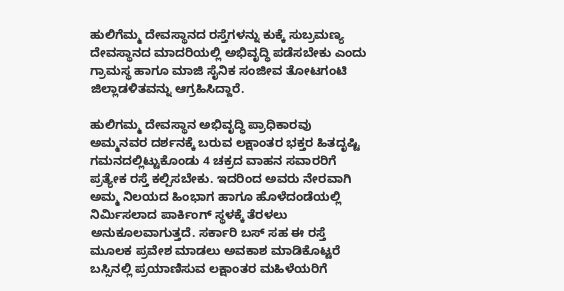ಹುಲಿಗೆಮ್ಮ ದೇವಸ್ಥಾನದ ರಸ್ತೆಗಳನ್ನು ಕುಕ್ಕೆ ಸುಬ್ರಮಣ್ಯ ದೇವಸ್ಥಾನದ ಮಾದರಿಯಲ್ಲಿ ಅಭಿವೃದ್ಧಿ ಪಡೆಸಬೇಕು ಎಂದು ಗ್ರಾಮಸ್ಥ ಹಾಗೂ ಮಾಜಿ ಸೈನಿಕ ಸಂಜೀವ ತೋಟಗಂಟಿ ಜಿಲ್ಲಾಡಳಿತವನ್ನು ಆಗ್ರಹಿಸಿದ್ದಾರೆ.

ಹುಲಿಗಮ್ಮ ದೇವಸ್ಥಾನ ಅಭಿವೃದ್ಧಿ ಪ್ರಾಧಿಕಾರವು ಅಮ್ಮನವರ ದರ್ಶನಕ್ಕೆ ಬರುವ ಲಕ್ಷಾಂತರ ಭಕ್ತರ ಹಿತದೃಷ್ಟಿ ಗಮನದಲ್ಲಿಟ್ಟುಕೊಂಡು 4 ಚಕ್ರದ ವಾಹನ ಸವಾರರಿಗೆ ಪ್ರತ್ಯೇಕ ರಸ್ತೆ ಕಲ್ಪಿಸಬೇಕು. ಇದರಿಂದ ಅವರು ನೇರವಾಗಿ ಅಮ್ಮ ನಿಲಯದ ಹಿಂಭಾಗ ಹಾಗೂ ಹೊಳೆದಂಡೆಯಲ್ಲಿ ನಿರ್ಮಿಸಲಾದ ಪಾರ್ಕಿಂಗ್ ಸ್ಥಳಕ್ಕೆ ತೆರಳಲು ಅನುಕೂಲವಾಗುತ್ತದೆ. ಸರ್ಕಾರಿ ಬಸ್‌ ಸಹ ಈ ರಸ್ತೆ ಮೂಲಕ ಪ್ರವೇಶ ಮಾಡಲು ಅವಕಾಶ ಮಾಡಿಕೊಟ್ಟರೆ ಬಸ್ಸಿನಲ್ಲಿ ಪ್ರಯಾಣಿಸುವ ಲಕ್ಷಾಂತರ ಮಹಿಳೆಯರಿಗೆ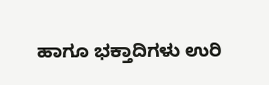ಹಾಗೂ ಭಕ್ತಾದಿಗಳು ಉರಿ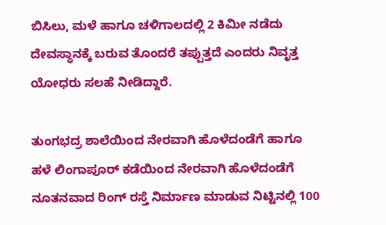ಬಿಸಿಲು, ಮಳೆ ಹಾಗೂ ಚಳಿಗಾಲದಲ್ಲಿ 2 ಕಿಮೀ ನಡೆದು ದೇವಸ್ಥಾನಕ್ಕೆ ಬರುವ ತೊಂದರೆ ತಪ್ಪುತ್ತದೆ ಎಂದರು ನಿವೃತ್ತ ಯೋಧರು ಸಲಹೆ ನೀಡಿದ್ದಾರೆ.

ತುಂಗಭದ್ರ ಶಾಲೆಯಿಂದ ನೇರವಾಗಿ ಹೊಳೆದಂಡೆಗೆ ಹಾಗೂ ಹಳೆ ಲಿಂಗಾಪೂರ್ ಕಡೆಯಿಂದ ನೇರವಾಗಿ ಹೊಳೆದಂಡೆಗೆ ನೂತನವಾದ ರಿಂಗ್ ರಸ್ತೆ ನಿರ್ಮಾಣ ಮಾಡುವ ನಿಟ್ಟಿನಲ್ಲಿ 100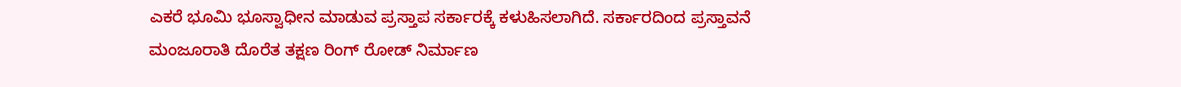ಎಕರೆ ಭೂಮಿ ಭೂಸ್ವಾಧೀನ ಮಾಡುವ ಪ್ರಸ್ತಾಪ ಸರ್ಕಾರಕ್ಕೆ ಕಳುಹಿಸಲಾಗಿದೆ. ಸರ್ಕಾರದಿಂದ ಪ್ರಸ್ತಾವನೆ ಮಂಜೂರಾತಿ ದೊರೆತ ತಕ್ಷಣ ರಿಂಗ್ ರೋಡ್ ನಿರ್ಮಾಣ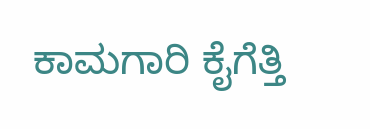ಕಾಮಗಾರಿ ಕೈಗೆತ್ತಿ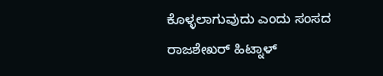ಕೊಳ್ಳಲಾಗುವುದು ಎಂದು ಸಂಸದ ರಾಜಶೇಖರ್ ಹಿಟ್ನಾಳ್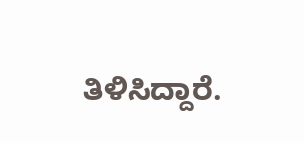ತಿಳಿಸಿದ್ದಾರೆ.